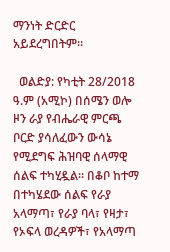ማንነት ድርድር አይደረግበትም።

  ወልድያ: የካቲት 28/2018 ዓ.ም (አሚኮ) በሰሜን ወሎ ዞን ራያ የብሔራዊ ምርጫ ቦርድ ያሳለፈውን ውሳኔ የሚደግፍ ሕዝባዊ ሰላማዊ ሰልፍ ተካሂዷል። በቆቦ ከተማ በተካሄደው ሰልፍ የራያ አላማጣ፣ የራያ ባላ፣ የዛታ፣ የኦፍላ ወረዳዎች፣ የአላማጣ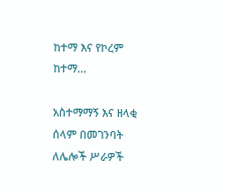ከተማ እና የኮረም ከተማ...

አስተማማኝ እና ዘላቂ ሰላም በመገንባት ለሌሎች ሥራዎች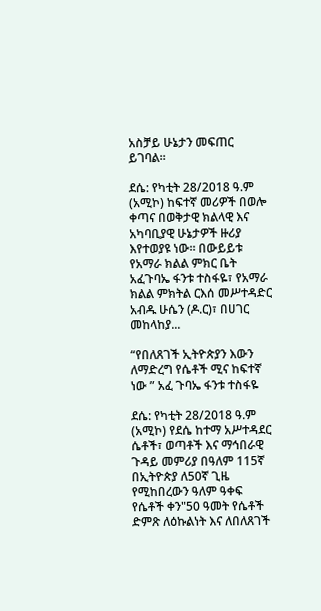አስቻይ ሁኔታን መፍጠር ይገባል።

ደሴ: የካቲት 28/2018 ዓ.ም (አሚኮ) ከፍተኛ መሪዎች በወሎ ቀጣና በወቅታዊ ክልላዊ እና አካባቢያዊ ሁኔታዎች ዙሪያ እየተወያዩ ነው። በውይይቱ የአማራ ክልል ምክር ቤት አፈጉባኤ ፋንቱ ተስፋዬ፣ የአማራ ክልል ምክትል ርእሰ መሥተዳድር አብዱ ሁሴን (ዶ.ር)፣ በሀገር መከላከያ...

“የበለጸገች ኢትዮጵያን እውን ለማድረግ የሴቶች ሚና ከፍተኛ ነው ” አፈ ጉባኤ ፋንቱ ተስፋዬ

ደሴ: የካቲት 28/2018 ዓ.ም (አሚኮ) የደሴ ከተማ አሥተዳደር ሴቶች፣ ወጣቶች እና ማኅበራዊ ጉዳይ መምሪያ በዓለም 115ኛ በኢትዮጵያ ለ50ኛ ጊዜ የሚከበረውን ዓለም ዓቀፍ የሴቶች ቀን"50 ዓመት የሴቶች ድምጽ ለዕኩልነት እና ለበለጸገች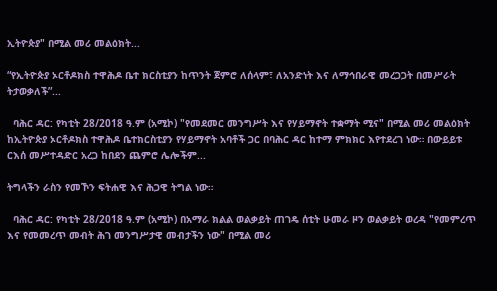ኢትዮጵያ" በሚል መሪ መልዕክት...

“የኢትዮጵያ ኦርቶዶክስ ተዋሕዶ ቤተ ክርስቲያን ከጥንት ጀምሮ ለሰላም፣ ለአንድነት እና ለማኅበራዊ መረጋጋት በመሥራት ትታወቃለች”...

  ባሕር ዳር: የካቲት 28/2018 ዓ.ም (አሚኮ) "የመደመር መንግሥት እና የሃይማኖት ተቋማት ሚና" በሚል መሪ መልዕክት ከኢትዮጵያ ኦርቶዶክስ ተዋሕዶ ቤተክርስቲያን የሃይማኖት አባቶች ጋር በባሕር ዳር ከተማ ምክክር እየተደረገ ነው። በውይይቱ ርእሰ መሥተዳድር አረጋ ከበደን ጨምሮ ሌሎችም...

ትግላችን ራስን የመኾን ፍትሐዊ እና ሕጋዊ ትግል ነው።

  ባሕር ዳር: የካቲት 28/2018 ዓ.ም (አሚኮ) በአማራ ክልል ወልቃይት ጠገዴ ሰቲት ሁመራ ዞን ወልቃይት ወረዳ "የመምረጥ እና የመመረጥ መብት ሕገ መንግሥታዊ መብታችን ነው" በሚል መሪ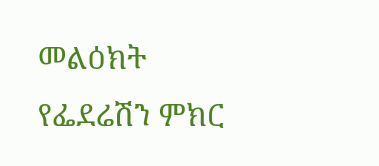መልዕክት የፌደሬሽን ምክር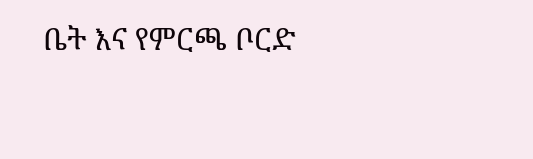ቤት እና የምርጫ ቦርድ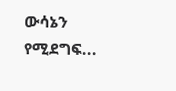ውሳኔን የሚደግፍ...